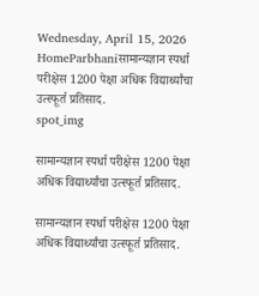Wednesday, April 15, 2026
HomeParbhaniसामान्यज्ञान स्पर्धा परीक्षेस 1200 पेक्षा अधिक विद्यार्थ्यांचा उत्स्फूर्त प्रतिसाद.
spot_img

सामान्यज्ञान स्पर्धा परीक्षेस 1200 पेक्षा अधिक विद्यार्थ्यांचा उत्स्फूर्त प्रतिसाद.

सामान्यज्ञान स्पर्धा परीक्षेस 1200 पेक्षा अधिक विद्यार्थ्यांचा उत्स्फूर्त प्रतिसाद.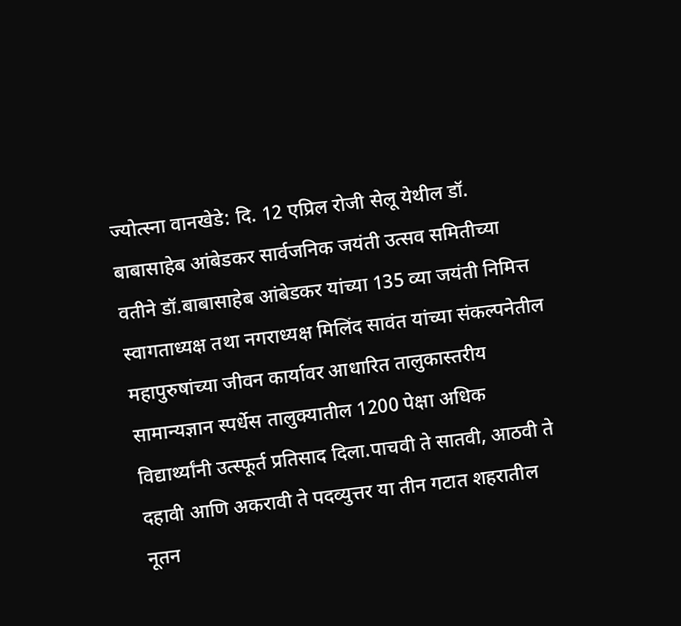ज्योत्स्ना वानखेडे: दि. 12 एप्रिल रोजी सेलू येथील डॉ. बाबासाहेब आंबेडकर सार्वजनिक जयंती उत्सव समितीच्या वतीने डॉ.बाबासाहेब आंबेडकर यांच्या 135 व्या जयंती निमित्त स्वागताध्यक्ष तथा नगराध्यक्ष मिलिंद सावंत यांच्या संकल्पनेतील महापुरुषांच्या जीवन कार्यावर आधारित तालुकास्तरीय सामान्यज्ञान स्पर्धेस तालुक्यातील 1200 पेक्षा अधिक विद्यार्थ्यांनी उत्स्फूर्त प्रतिसाद दिला.पाचवी ते सातवी, आठवी ते दहावी आणि अकरावी ते पदव्युत्तर या तीन गटात शहरातील नूतन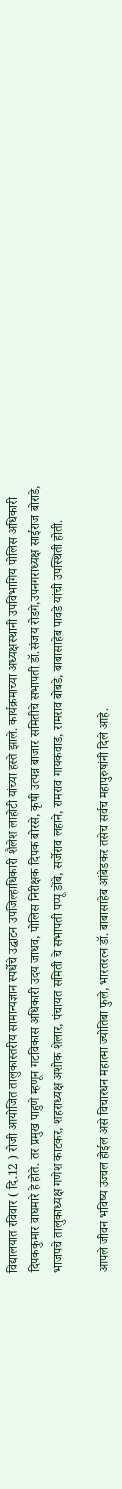विद्यालयात रविवार ( दि.12 ) रोजी आयोजित तालुकास्तरीय सामान्यज्ञान स्पर्धेचे उद्घाटन उपजिल्हाधिकारी शैलेश लाहोटी यांच्या हस्ते झाले. कार्यक्रमाच्या अध्यक्षस्थानी उपविभागिय पोलिस अधिकारी दिपककुमार वाघमारे हे होते. तर प्रमुख पाहुणे म्हणून गटविकास अधिकारी उदय जाधव, पोलिस निरीक्षक दिपक बोरसे, कृषी उत्पन्न बाजार समितीचे सभापती डॉ.संजय रोडगे,उपनगराध्यक्ष साईराज बोराडे, भाजपचे तालुकाध्यक्ष गणेश काटकर, शहराध्यक्ष अशोक शेलार, पंचायत समिती चे सभापती पप्पू डोंबे, सर्जेराव लहाने, रामराव गायकवाड, रामराव बोबडे, बाबासाहेब पावडे यांची उपस्थिती होती.

आपले जीवन भविष्य उज्वल होईल असे विचारधन महात्मा ज्योतिबा फुले, भारतरत्न डॉ. बाबासाहेब आंबेडकर तसेच सर्वच महापुरुषांनी दिले आहे.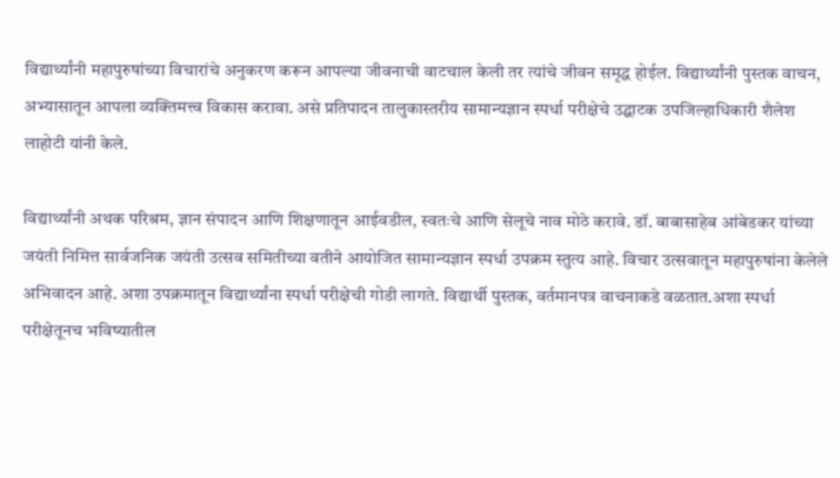विद्यार्थ्यांनी महापुरुषांच्या विचारांचे अनुकरण करून आपल्या जीवनाची वाटचाल केली तर त्यांचे जीवन समृद्ध होईल. विद्यार्थ्यांनी पुस्तक वाचन, अभ्यासातून आपला व्यक्तिमत्त्व विकास करावा. असे प्रतिपादन तालुकास्तरीय सामान्यज्ञान स्पर्धा परीक्षेचे उद्घाटक उपजिल्हाधिकारी शैलेश लाहोटी यांनी केले.

विद्यार्थ्यांनी अथक परिश्रम, ज्ञान संपादन आणि शिक्षणातून आईवडील, स्वतःचे आणि सेलूचे नाव मोठे करावे. डॉ. बाबासाहेब आंबेडकर यांच्या जयंती निमित्त सार्वजनिक जयंती उत्सव समितीच्या वतीने आयोजित सामान्यज्ञान स्पर्धा उपक्रम स्तुत्य आहे. विचार उत्सवातून महापुरुषांना केलेले अभिवादन आहे. अशा उपक्रमातून विद्यार्थ्यांना स्पर्धा परीक्षेची गोडी लागते. विद्यार्थी पुस्तक, वर्तमानपत्र वाचनाकडे वळतात.अशा स्पर्धा परीक्षेतूनच भविष्यातील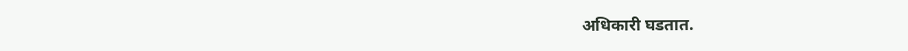अधिकारी घडतात.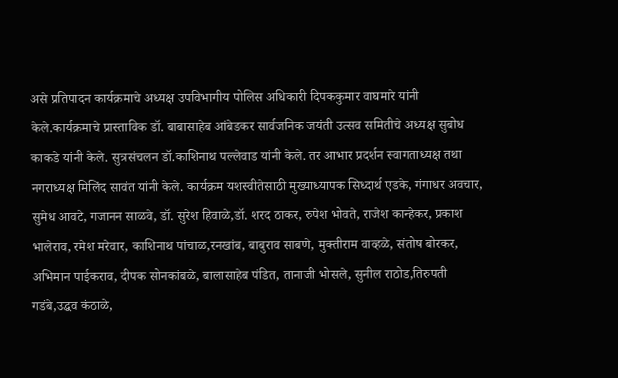असे प्रतिपादन कार्यक्रमाचे अध्यक्ष उपविभागीय पोलिस अधिकारी दिपककुमार वाघमारे यांनी केले.कार्यक्रमाचे प्रास्ताविक डॉ. बाबासाहेब आंबेडकर सार्वजनिक जयंती उत्सव समितीचे अध्यक्ष सुबोध काकडे यांनी केले. सुत्रसंचलन डॉ.काशिनाथ पल्लेवाड यांनी केले. तर आभार प्रदर्शन स्वागताध्यक्ष तथा नगराध्यक्ष मिलिंद सावंत यांनी केले. कार्यक्रम यशस्वीतेसाठी मुख्याध्यापक सिध्दार्थ एडके, गंगाधर अवचार, सुमेध आवटे, गजानन साळवे, डॉ. सुरेश हिवाळे,डॉ. शरद ठाकर, रुपेश भोवते, राजेश कान्हेकर, प्रकाश भालेराव, रमेश मरेवार, काशिनाथ पांचाळ,रनखांब, बाबुराव साबणे, मुक्तीराम वाव्हळे, संतोष बोरकर, अभिमान पाईकराव, दीपक सोनकांबळे, बालासाहेब पंडित, तानाजी भोसले, सुनील राठोड,तिरुपती गडंबे,उद्धव कंठाळे,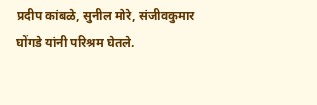प्रदीप कांबळे, सुनील मोरे, संजीवकुमार घोंगडे यांनी परिश्रम घेतले.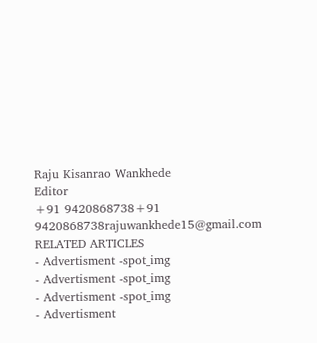Raju Kisanrao Wankhede
Editor
+91 9420868738+91 9420868738rajuwankhede15@gmail.com
RELATED ARTICLES
- Advertisment -spot_img
- Advertisment -spot_img
- Advertisment -spot_img
- Advertisment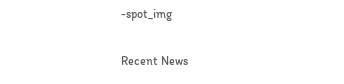-spot_img

Recent News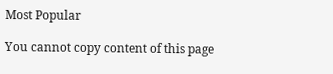Most Popular

You cannot copy content of this page